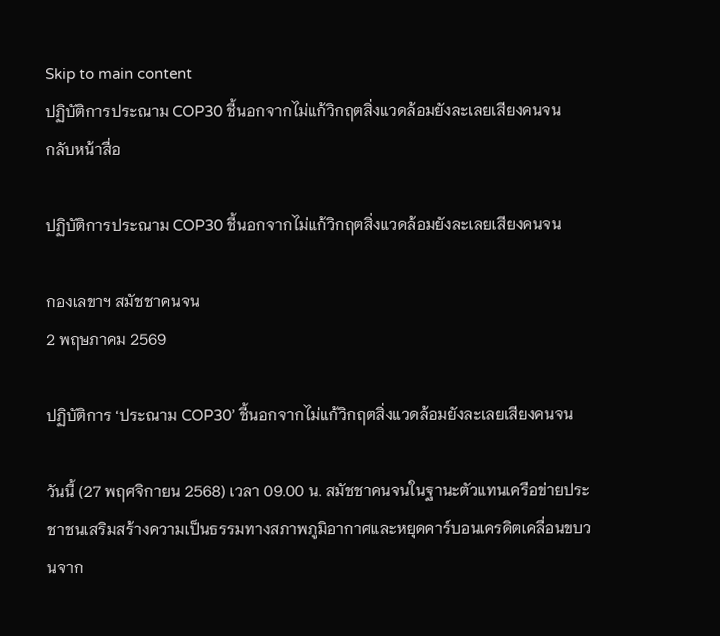Skip to main content
ปฏิบัติการประณาม COP30 ชี้นอกจากไม่แก้วิกฤตสิ่งแวดล้อมยังละเลยเสียงคนจน
กลับหน้าสื่อ

ปฏิบัติการประณาม COP30 ชี้นอกจากไม่แก้วิกฤตสิ่งแวดล้อมยังละเลยเสียงคนจน

กองเลขาฯ สมัชชาคนจน
2 พฤษภาคม 2569

ปฏิบัติการ ‘ประณาม COP30’ ชี้นอกจากไม่แก้วิกฤตสิ่งแวดล้อมยังละเลยเสียงคนจน

วันนี้ (27 พฤศจิกายน 2568) เวลา 09.00 น. สมัชชาคนจนในฐานะตัวแทนเครือข่ายประชาชนเสริมสร้างความเป็นธรรมทางสภาพภูมิอากาศและหยุดคาร์บอนเครดิตเคลื่อนขบวนจาก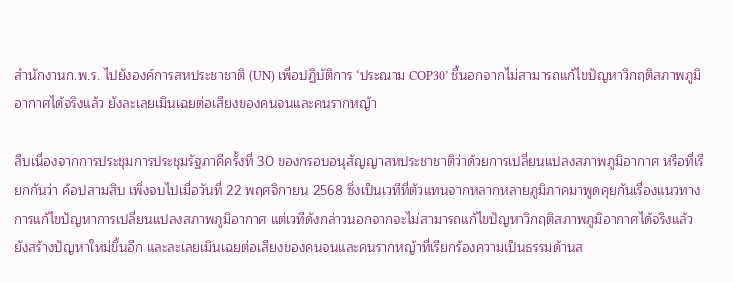สำนักงานก.พ.ร. ไปยังองค์การสหประชาชาติ (UN) เพื่อปฏิบัติการ ‘ประณาม COP30’ ชี้นอกจากไม่สามารถแก้ไขปัญหาวิกฤติสภาพภูมิอากาศได้จริงแล้ว ยังละเลยเมินเฉยต่อเสียงของคนจนและคนรากหญ้า

สืบเนื่องจากการประชุมการประชุมรัฐภาคีครั้งที่ 30 ของกรอบอนุสัญญาสหประชาชาติว่าด้วยการเปลี่ยนแปลงสภาพภูมิอากาศ หรือที่เรียกกันว่า ค้อปสามสิบ เพิ่งจบไปเมื่อวันที่ 22 พฤศจิกายน 2568 ซึ่งเป็นเวทีที่ตัวแทนจากหลากหลายภูมิภาคมาพูดคุยกันเรื่องแนวทางการแก้ไขปัญหาการเปลี่ยนแปลงสภาพภูมิอากาศ แต่เวทีดังกล่าวนอกจากจะไม่สามารถแก้ไขปัญหาวิกฤติสภาพภูมิอากาศได้จริงแล้ว ยังสร้างปัญหาใหม่ขึ้นอีก และละเลยเมินเฉยต่อเสียงของคนจนและคนรากหญ้าที่เรียกร้องความเป็นธรรมด้านส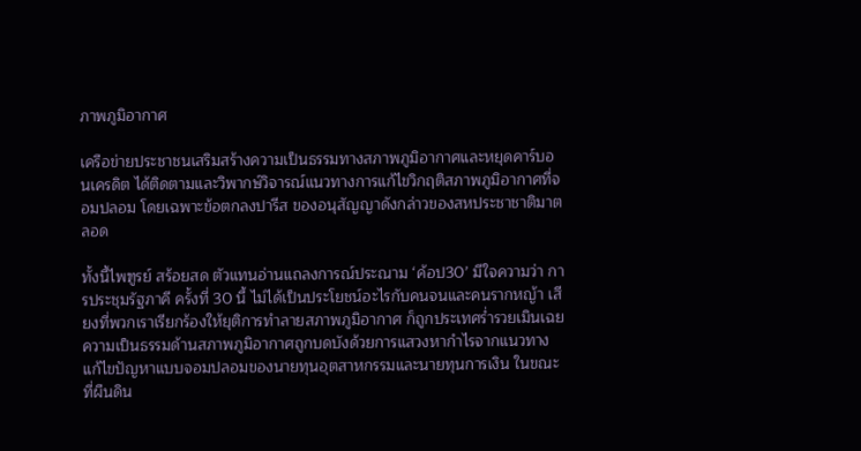ภาพภูมิอากาศ

เครือข่ายประชาชนเสริมสร้างความเป็นธรรมทางสภาพภูมิอากาศและหยุดคาร์บอนเครดิต ได้ติดตามและวิพากษ์วิจารณ์แนวทางการแก้ไขวิกฤติสภาพภูมิอากาศที่จอมปลอม โดยเฉพาะข้อตกลงปารีส ของอนุสัญญาดังกล่าวของสหประชาชาติมาตลอด

ทั้งนี้ไพฑูรย์ สร้อยสด ตัวแทนอ่านแถลงการณ์ประณาม ‘ค้อป30’ มีใจความว่า การประชุมรัฐภาคี ครั้งที่ 30 นี้ ไม่ได้เป็นประโยชน์อะไรกับคนจนและคนรากหญ้า เสียงที่พวกเราเรียกร้องให้ยุติการทำลายสภาพภูมิอากาศ ก็ถูกประเทศร่ำรวยเมินเฉยความเป็นธรรมด้านสภาพภูมิอากาศถูกบดบังด้วยการแสวงหากำไรจากแนวทางแก้ไขปัญหาแบบจอมปลอมของนายทุนอุตสาหกรรมและนายทุนการเงิน ในขณะที่ผืนดิน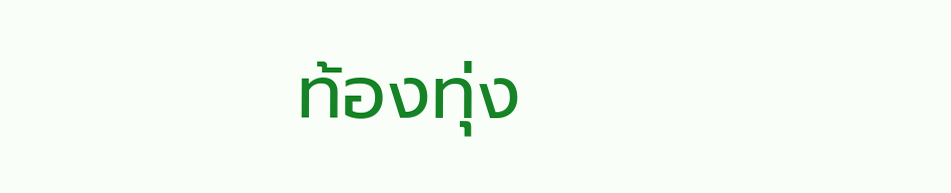ท้องทุ่ง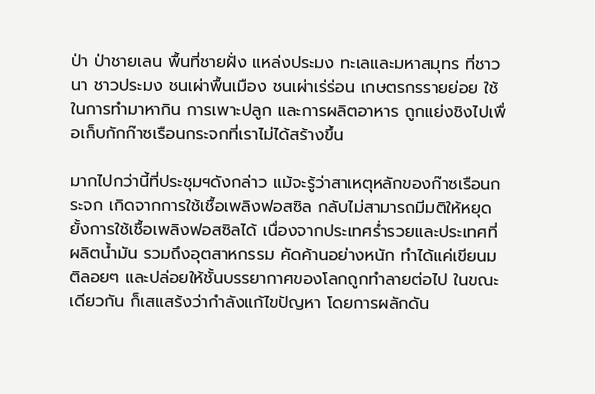ป่า ป่าชายเลน พื้นที่ชายฝั่ง แหล่งประมง ทะเลและมหาสมุทร ที่ชาวนา ชาวประมง ชนเผ่าพื้นเมือง ชนเผ่าเร่ร่อน เกษตรกรรายย่อย ใช้ในการทำมาหากิน การเพาะปลูก และการผลิตอาหาร ถูกแย่งชิงไปเพื่อเก็บกักก๊าซเรือนกระจกที่เราไม่ได้สร้างขึ้น

มากไปกว่านี้ที่ประชุมฯดังกล่าว แม้จะรู้ว่าสาเหตุหลักของก๊าซเรือนกระจก เกิดจากการใช้เชื้อเพลิงฟอสซิล กลับไม่สามารถมีมติให้หยุดยั้งการใช้เชื้อเพลิงฟอสซิลได้ เนื่องจากประเทศร่ำรวยและประเทศที่ผลิตน้ำมัน รวมถึงอุตสาหกรรม คัดค้านอย่างหนัก ทำได้แค่เขียนมติลอยๆ และปล่อยให้ชั้นบรรยากาศของโลกถูกทำลายต่อไป ในขณะเดียวกัน ก็เสแสร้งว่ากำลังแก้ไขปัญหา โดยการผลักดัน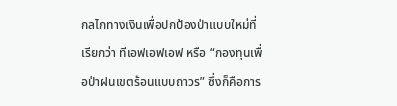กลไกทางเงินเพื่อปกป้องป่าแบบใหม่ที่เรียกว่า ทีเอฟเอฟเอฟ หรือ “กองทุนเพื่อป่าฝนเขตร้อนแบบถาวร” ซึ่งก็คือการ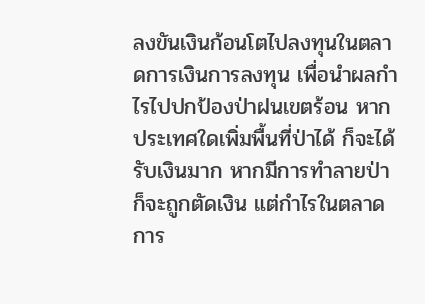ลงขันเงินก้อนโตไปลงทุนในตลาดการเงินการลงทุน เพื่อนำผลกำไรไปปกป้องป่าฝนเขตร้อน หากประเทศใดเพิ่มพื้นที่ป่าได้ ก็จะได้รับเงินมาก หากมีการทำลายป่าก็จะถูกตัดเงิน แต่กำไรในตลาดการ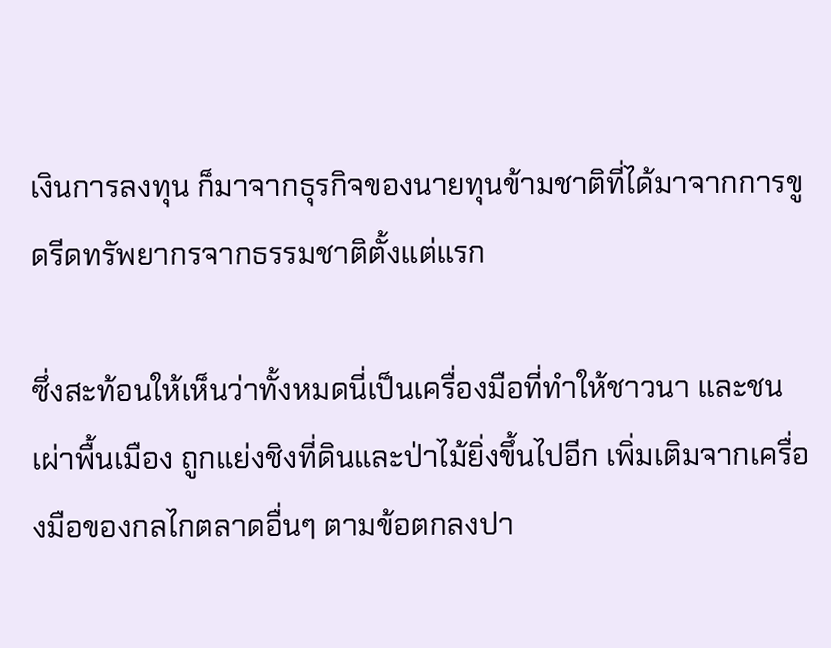เงินการลงทุน ก็มาจากธุรกิจของนายทุนข้ามชาติที่ได้มาจากการขูดรีดทรัพยากรจากธรรมชาติตั้งแต่แรก

ซึ่งสะท้อนให้เห็นว่าทั้งหมดนี่เป็นเครื่องมือที่ทำให้ชาวนา และชนเผ่าพื้นเมือง ถูกแย่งชิงที่ดินและป่าไม้ยิ่งขึ้นไปอีก เพิ่มเติมจากเครื่องมือของกลไกตลาดอื่นๆ ตามข้อตกลงปา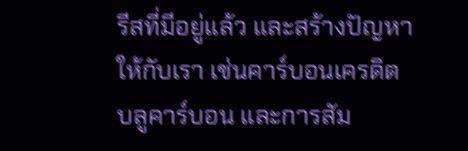รีสที่มีอยู่แล้ว และสร้างปัญหาให้กับเรา เช่นคาร์บอนเครดิต บลูคาร์บอน และการสัม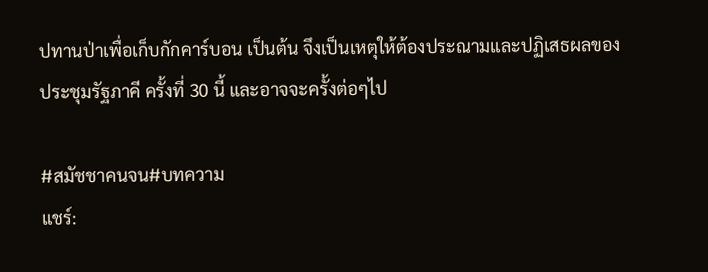ปทานป่าเพื่อเก็บกักคาร์บอน เป็นต้น จึงเป็นเหตุให้ต้องประณามและปฏิเสธผลของประชุมรัฐภาคี ครั้งที่ 30 นี้ และอาจจะครั้งต่อๆไป

#สมัชชาคนจน#บทความ
แชร์: